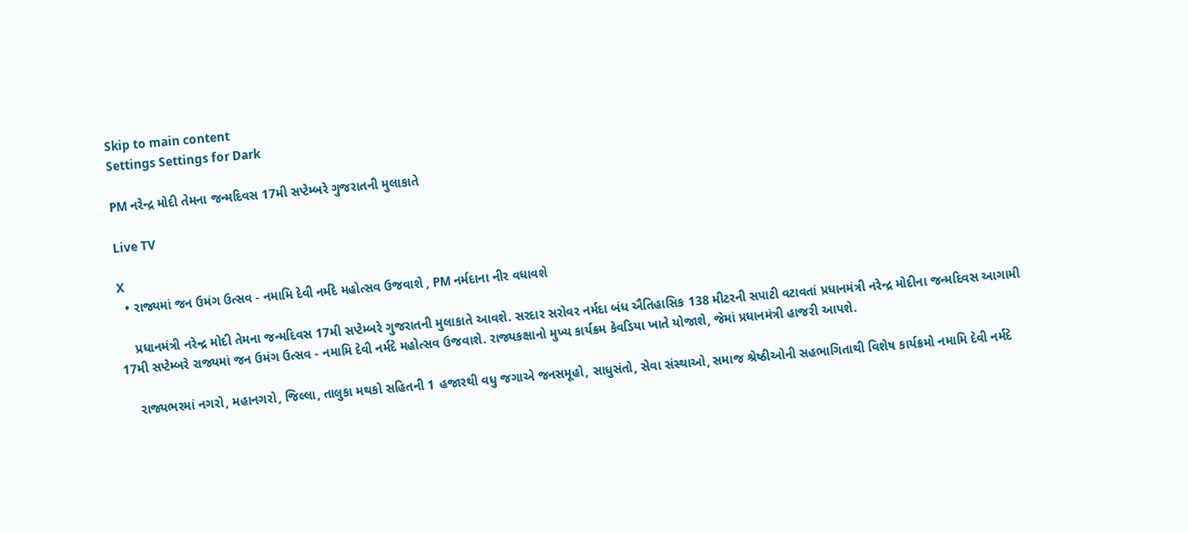Skip to main content
Settings Settings for Dark

PM નરેન્દ્ર મોદી તેમના જન્મદિવસ 17મી સપ્ટેમ્બરે ગુજરાતની મુલાકાતે

Live TV

X
  • રાજ્યમાં જન ઉમંગ ઉત્સવ - નમામિ દેવી નર્મદે મહોત્સવ ઉજવાશે , PM નર્મદાના નીર વધાવશે

    પ્રધાનમંત્રી નરેન્દ્ર મોદી તેમના જન્મદિવસ 17મી સપ્ટેમ્બરે ગુજરાતની મુલાકાતે આવશે. સરદાર સરોવર નર્મદા બંધ ઐતિહાસિક 138 મીટરની સપાટી વટાવતાં પ્રધાનમંત્રી નરેન્દ્ર મોદીના જન્મદિવસ આગામી 17મી સપ્ટેમ્બરે રાજ્યમાં જન ઉમંગ ઉત્સવ - નમામિ દેવી નર્મદે મહોત્સવ ઉજવાશે. રાજ્યકક્ષાનો મુખ્ય કાર્યક્રમ કેવડિયા ખાતે યોજાશે, જેમાં પ્રધાનમંત્રી હાજરી આપશે.

    રાજ્યભરમાં નગરો, મહાનગરો, જિલ્લા, તાલુકા મથકો સહિતની 1 હજારથી વધુ જગાએ જનસમૂહો, સાધુસંતો, સેવા સંસ્થાઓ, સમાજ શ્રેષ્ઠીઓની સહભાગિતાથી વિશેષ કાર્યક્રમો નમામિ દેવી નર્મદે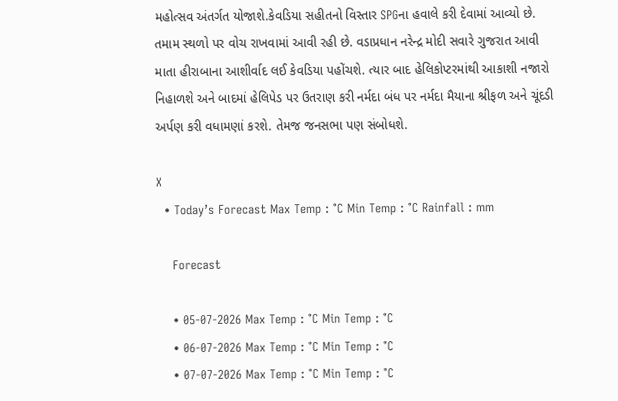મહોત્સવ અંતર્ગત યોજાશે.કેવડિયા સહીતનો વિસ્તાર SPGના હવાલે કરી દેવામાં આવ્યો છે. તમામ સ્થળો પર વોચ રાખવામાં આવી રહી છે. વડાપ્રધાન નરેન્દ્ર મોદી સવારે ગુજરાત આવી માતા હીરાબાના આશીર્વાદ લઈ કેવડિયા પહોંચશે. ત્યાર બાદ હેલિકોપ્ટરમાંથી આકાશી નજારો નિહાળશે અને બાદમાં હેલિપેડ પર ઉતરાણ કરી નર્મદા બંધ પર નર્મદા મૈયાના શ્રીફળ અને ચૂંદડી અર્પણ કરી વધામણાં કરશે. તેમજ જનસભા પણ સંબોધશે.

X
  • Today’s Forecast Max Temp : °C Min Temp : °C Rainfall : mm

    Forecast

    • 05-07-2026 Max Temp : °C Min Temp : °C
    • 06-07-2026 Max Temp : °C Min Temp : °C
    • 07-07-2026 Max Temp : °C Min Temp : °C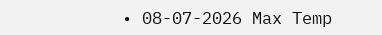• 08-07-2026 Max Temp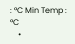: °C Min Temp : °C
    •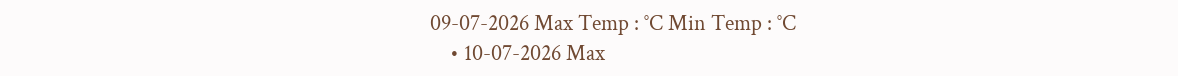09-07-2026 Max Temp : °C Min Temp : °C
    • 10-07-2026 Max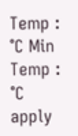Temp : °C Min Temp : °C
apply